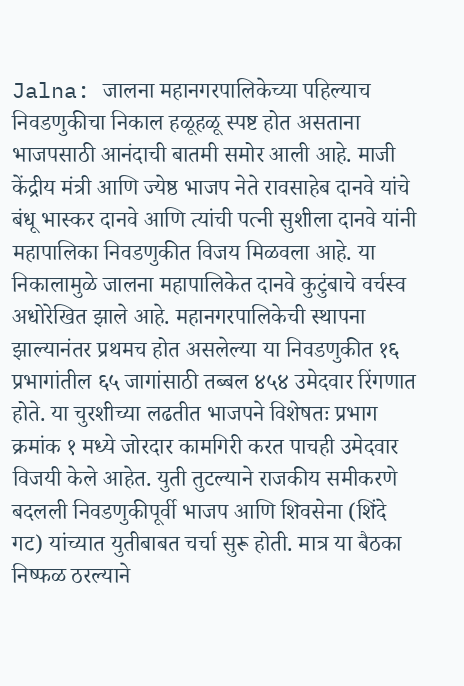Jalna: जालना महानगरपालिकेच्या पहिल्याच निवडणुकीचा निकाल हळूहळू स्पष्ट होत असताना भाजपसाठी आनंदाची बातमी समोर आली आहे. माजी केंद्रीय मंत्री आणि ज्येष्ठ भाजप नेते रावसाहेब दानवे यांचे बंधू भास्कर दानवे आणि त्यांची पत्नी सुशीला दानवे यांनी महापालिका निवडणुकीत विजय मिळवला आहे. या निकालामुळे जालना महापालिकेत दानवे कुटुंबाचे वर्चस्व अधोरेखित झाले आहे. महानगरपालिकेची स्थापना झाल्यानंतर प्रथमच होत असलेल्या या निवडणुकीत १६ प्रभागांतील ६५ जागांसाठी तब्बल ४५४ उमेदवार रिंगणात होते. या चुरशीच्या लढतीत भाजपने विशेषतः प्रभाग क्रमांक १ मध्ये जोरदार कामगिरी करत पाचही उमेदवार विजयी केले आहेत. युती तुटल्याने राजकीय समीकरणे बदलली निवडणुकीपूर्वी भाजप आणि शिवसेना (शिंदे गट) यांच्यात युतीबाबत चर्चा सुरू होती. मात्र या बैठका निष्फळ ठरल्याने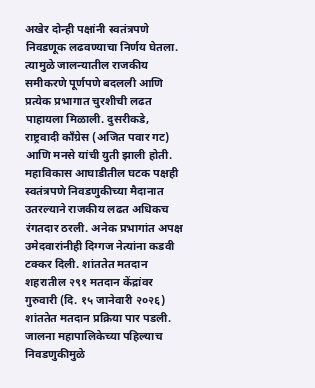अखेर दोन्ही पक्षांनी स्वतंत्रपणे निवडणूक लढवण्याचा निर्णय घेतला. त्यामुळे जालन्यातील राजकीय समीकरणे पूर्णपणे बदलली आणि प्रत्येक प्रभागात चुरशीची लढत पाहायला मिळाली. दुसरीकडे, राष्ट्रवादी काँग्रेस (अजित पवार गट) आणि मनसे यांची युती झाली होती. महाविकास आघाडीतील घटक पक्षही स्वतंत्रपणे निवडणुकीच्या मैदानात उतरल्याने राजकीय लढत अधिकच रंगतदार ठरली. अनेक प्रभागांत अपक्ष उमेदवारांनीही दिग्गज नेत्यांना कडवी टक्कर दिली. शांततेत मतदान शहरातील २९१ मतदान केंद्रांवर गुरुवारी (दि. १५ जानेवारी २०२६) शांततेत मतदान प्रक्रिया पार पडली. जालना महापालिकेच्या पहिल्याच निवडणुकीमुळे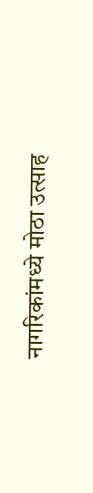नागरिकांमध्ये मोठा उत्साह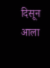दिसून आला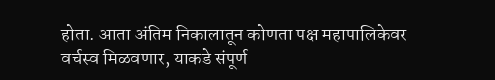होता. आता अंतिम निकालातून कोणता पक्ष महापालिकेवर वर्चस्व मिळवणार, याकडे संपूर्ण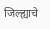जिल्ह्याचे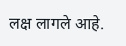लक्ष लागले आहे.